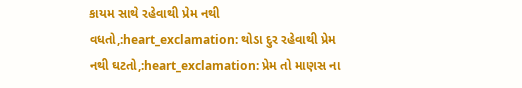કાયમ સાથે રહેવાથી પ્રેમ નથી વધતો,:heart_exclamation: થોડા દુર રહેવાથી પ્રેમ નથી ઘટતો,:heart_exclamation: પ્રેમ તો માણસ ના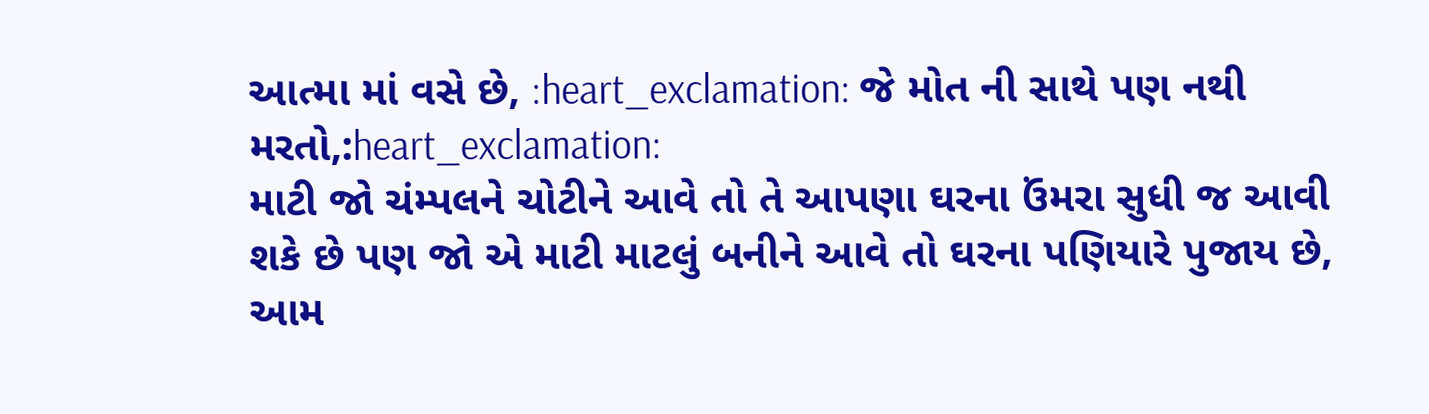આત્મા માં વસે છે, :heart_exclamation: જે મોત ની સાથે પણ નથી મરતો,:heart_exclamation:
માટી જો ચંમ્પલને ચોટીને આવે તો તે આપણા ઘરના ઉંમરા સુધી જ આવી શકે છે પણ જો એ માટી માટલું બનીને આવે તો ઘરના પણિયારે પુજાય છે, આમ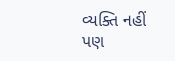વ્યક્તિ નહીં પણ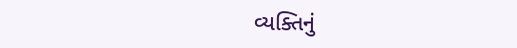વ્યક્તિનું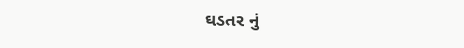ઘડતર નું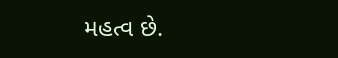મહત્વ છે.